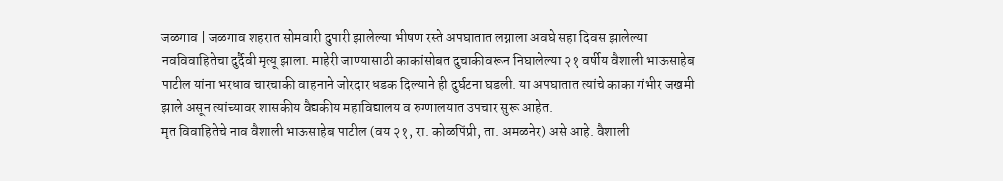जळगाव | जळगाव शहरात सोमवारी दुपारी झालेल्या भीषण रस्ते अपघातात लग्नाला अवघे सहा दिवस झालेल्या नवविवाहितेचा दुर्दैवी मृत्यू झाला. माहेरी जाण्यासाठी काकांसोबत दुचाकीवरून निघालेल्या २१ वर्षीय वैशाली भाऊसाहेब पाटील यांना भरधाव चारचाकी वाहनाने जोरदार धडक दिल्याने ही दुर्घटना घडली. या अपघातात त्यांचे काका गंभीर जखमी झाले असून त्यांच्यावर शासकीय वैद्यकीय महाविद्यालय व रुग्णालयात उपचार सुरू आहेत.
मृत विवाहितेचे नाव वैशाली भाऊसाहेब पाटील (वय २१, रा. कोळपिंप्री, ता. अमळनेर) असे आहे. वैशाली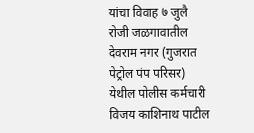यांचा विवाह ७ जुलै रोजी जळगावातील देवराम नगर (गुजरात पेट्रोल पंप परिसर) येथील पोलीस कर्मचारी विजय काशिनाथ पाटील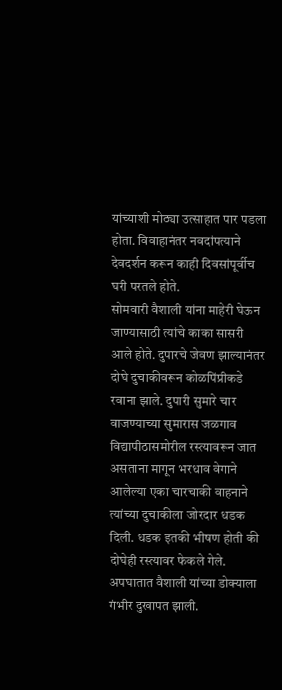यांच्याशी मोठ्या उत्साहात पार पडला होता. विवाहानंतर नवदांपत्याने देवदर्शन करून काही दिवसांपूर्वीच घरी परतले होते.
सोमवारी वैशाली यांना माहेरी घेऊन जाण्यासाठी त्यांचे काका सासरी आले होते. दुपारचे जेवण झाल्यानंतर दोघे दुचाकीवरून कोळपिंप्रीकडे रवाना झाले. दुपारी सुमारे चार वाजण्याच्या सुमारास जळगाव विद्यापीठासमोरील रस्त्यावरून जात असताना मागून भरधाव वेगाने आलेल्या एका चारचाकी वाहनाने त्यांच्या दुचाकीला जोरदार धडक दिली. धडक इतकी भीषण होती की दोघेही रस्त्यावर फेकले गेले.
अपघातात वैशाली यांच्या डोक्याला गंभीर दुखापत झाली.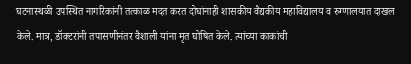घटनास्थळी उपस्थित नागरिकांनी तत्काळ मदत करत दोघांनाही शासकीय वैद्यकीय महाविद्यालय व रुग्णालयात दाखल केले. मात्र, डॉक्टरांनी तपासणीनंतर वैशाली यांना मृत घोषित केले. त्यांच्या काकांची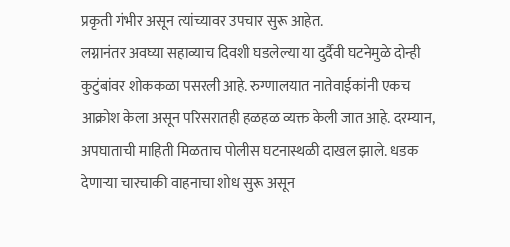प्रकृती गंभीर असून त्यांच्यावर उपचार सुरू आहेत.
लग्नानंतर अवघ्या सहाव्याच दिवशी घडलेल्या या दुर्दैवी घटनेमुळे दोन्ही कुटुंबांवर शोककळा पसरली आहे. रुग्णालयात नातेवाईकांनी एकच आक्रोश केला असून परिसरातही हळहळ व्यक्त केली जात आहे. दरम्यान, अपघाताची माहिती मिळताच पोलीस घटनास्थळी दाखल झाले. धडक देणाऱ्या चारचाकी वाहनाचा शोध सुरू असून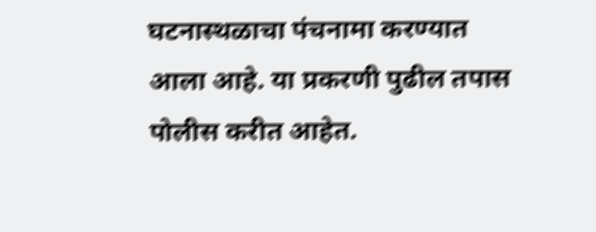घटनास्थळाचा पंचनामा करण्यात आला आहे. या प्रकरणी पुढील तपास पोलीस करीत आहेत.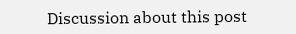Discussion about this post